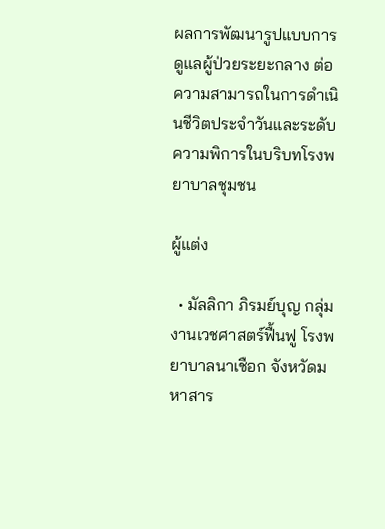ผลการพัฒนารูปแบบการดูแลผู้ป่วยระยะกลาง ต่อความสามารถในการดำเนินชีวิตประจำวันและระดับความพิการในบริบทโรงพยาบาลชุมชน

ผู้แต่ง

  • มัลลิกา ภิรมย์บุญ กลุ่มงานเวชศาสตร์ฟื้นฟู โรงพยาบาลนาเชือก จังหวัดมหาสาร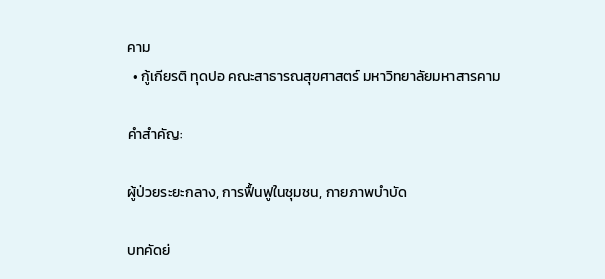คาม
  • กู้เกียรติ ทุดปอ คณะสาธารณสุขศาสตร์ มหาวิทยาลัยมหาสารคาม

คำสำคัญ:

ผู้ป่วยระยะกลาง, การฟื้นฟูในชุมชน, กายภาพบำบัด

บทคัดย่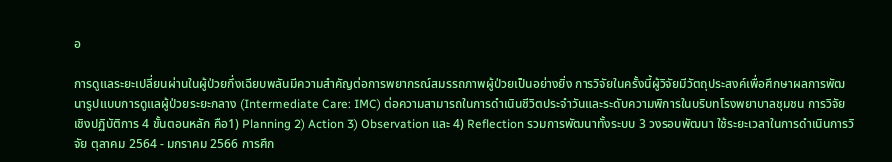อ

การดูแลระยะเปลี่ยนผ่านในผู้ป่วยกึ่งเฉียบพลันมีความสำคัญต่อการพยากรณ์สมรรถภาพผู้ป่วยเป็นอย่างยิ่ง การวิจัยในครั้งนี้ผู้วิจัยมีวัตถุประสงค์เพื่อศึกษาผลการพัฒนารูปแบบการดูแลผู้ป่วยระยะกลาง (Intermediate Care: IMC) ต่อความสามารถในการดำเนินชีวิตประจำวันและระดับความพิการในบริบทโรงพยาบาลชุมชน การวิจัยเชิงปฏิบัติการ 4 ขั้นตอนหลัก คือ1) Planning 2) Action 3) Observation และ 4) Reflection รวมการพัฒนาทั้งระบบ 3 วงรอบพัฒนา ใช้ระยะเวลาในการดำเนินการวิจัย ตุลาคม 2564 - มกราคม 2566 การศึก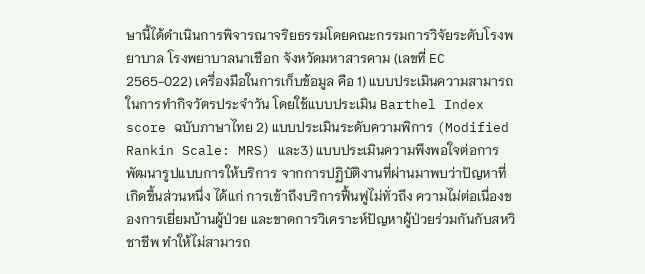ษานี้ได้ดำเนินการพิจารณาจริยธรรมโดยคณะกรรมการวิจัยระดับโรงพยาบาล โรงพยาบาลนาเชือก จังหวัดมหาสารคาม (เลขที่ EC 2565-022) เครื่องมือในการเก็บข้อมูล คือ 1) แบบประเมินความสามารถในการทำกิจวัตรประจำวัน โดยใช้แบบประเมิน Barthel Index score ฉบับภาษาไทย 2) แบบประเมินระดับความพิการ (Modified Rankin Scale: MRS) และ3) แบบประเมินความพึงพอใจต่อการพัฒนารูปแบบการให้บริการ จากการปฏิบัติงานที่ผ่านมาพบว่าปัญหาที่เกิดขึ้นส่วนหนึ่ง ได้แก่ การเข้าถึงบริการฟื้นฟูไม่ทั่วถึง ความไม่ต่อเนื่องของการเยี่ยมบ้านผู้ป่วย และขาดการวิเคราะห์ปัญหาผู้ป่วยร่วมกันกับสหวิชาชีพ ทำให้ไม่สามารถ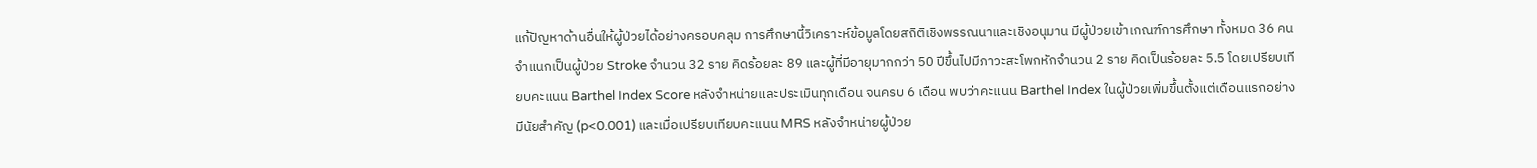แก้ปัญหาด้านอื่นให้ผู้ป่วยได้อย่างครอบคลุม การศึกษานี้วิเคราะห์ข้อมูลโดยสถิติเชิงพรรณนาและเชิงอนุมาน มีผู้ป่วยเข้าเกณฑ์การศึกษา ทั้งหมด 36 คน จำแนกเป็นผู้ป่วย Stroke จำนวน 32 ราย คิดร้อยละ 89 และผู้ที่มีอายุมากกว่า 50 ปีขึ้นไปมีภาวะสะโพกหักจำนวน 2 ราย คิดเป็นร้อยละ 5.5 โดยเปรียบเทียบคะแนน Barthel Index Score หลังจำหน่ายและประเมินทุกเดือน จนครบ 6 เดือน พบว่าคะแนน Barthel Index ในผู้ป่วยเพิ่มขึ้นตั้งแต่เดือนแรกอย่างมีนัยสำคัญ (p<0.001) และเมื่อเปรียบเทียบคะแนน MRS หลังจำหน่ายผู้ป่วย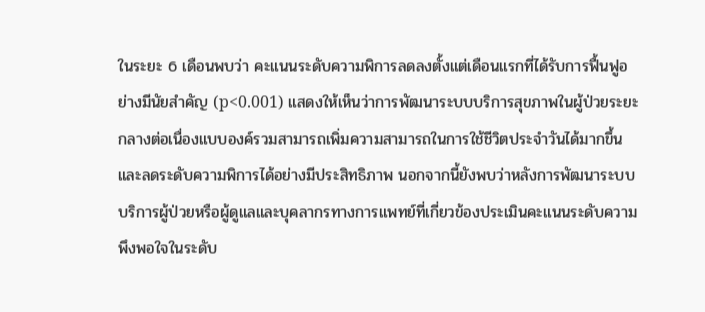ในระยะ 6 เดือนพบว่า คะแนนระดับความพิการลดลงตั้งแต่เดือนแรกที่ได้รับการฟื้นฟูอย่างมีนัยสำคัญ (p<0.001) แสดงให้เห็นว่าการพัฒนาระบบบริการสุขภาพในผู้ป่วยระยะกลางต่อเนื่องแบบองค์รวมสามารถเพิ่มความสามารถในการใช้ชีวิตประจำวันได้มากขึ้นและลดระดับความพิการได้อย่างมีประสิทธิภาพ นอกจากนี้ยังพบว่าหลังการพัฒนาระบบบริการผู้ป่วยหรือผู้ดูแลและบุคลากรทางการแพทย์ที่เกี่ยวข้องประเมินคะแนนระดับความพึงพอใจในระดับ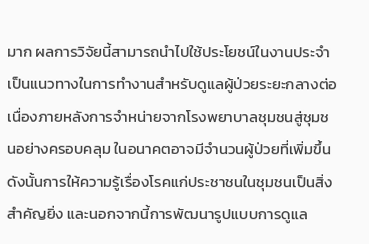มาก ผลการวิจัยนี้สามารถนำไปใช้ประโยชน์ในงานประจำ เป็นแนวทางในการทำงานสำหรับดูแลผู้ป่วยระยะกลางต่อเนื่องภายหลังการจำหน่ายจากโรงพยาบาลชุมชนสู่ชุมชนอย่างครอบคลุม ในอนาคตอาจมีจำนวนผู้ป่วยที่เพิ่มขึ้น ดังนั้นการให้ความรู้เรื่องโรคแก่ประชาชนในชุมชนเป็นสิ่งสำคัญยิ่ง และนอกจากนี้การพัฒนารูปแบบการดูแล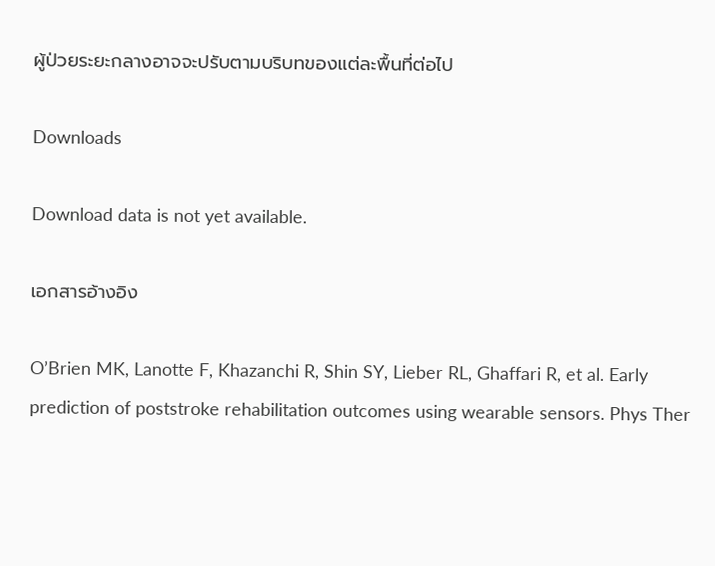ผู้ป่วยระยะกลางอาจจะปรับตามบริบทของแต่ละพื้นที่ต่อไป

Downloads

Download data is not yet available.

เอกสารอ้างอิง

O’Brien MK, Lanotte F, Khazanchi R, Shin SY, Lieber RL, Ghaffari R, et al. Early prediction of poststroke rehabilitation outcomes using wearable sensors. Phys Ther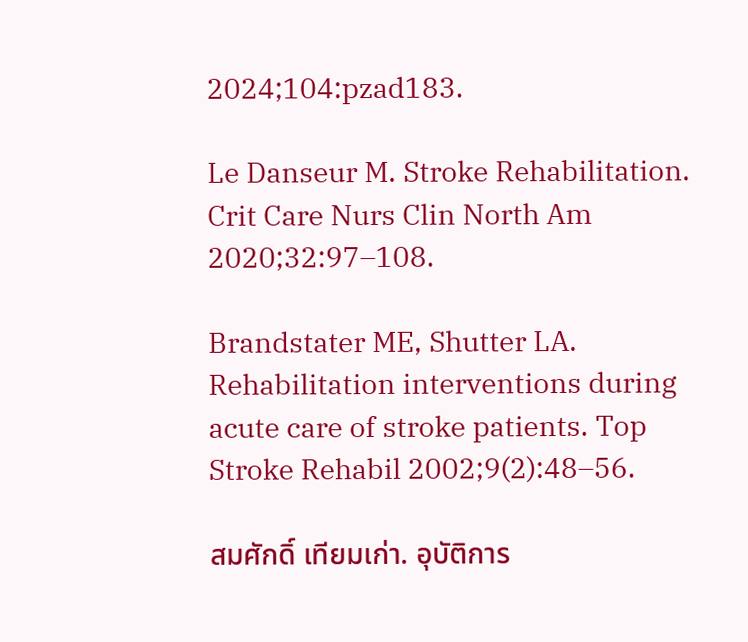2024;104:pzad183.

Le Danseur M. Stroke Rehabilitation. Crit Care Nurs Clin North Am 2020;32:97–108.

Brandstater ME, Shutter LA. Rehabilitation interventions during acute care of stroke patients. Top Stroke Rehabil 2002;9(2):48–56.

สมศักดิ์ เทียมเก่า. อุบัติการ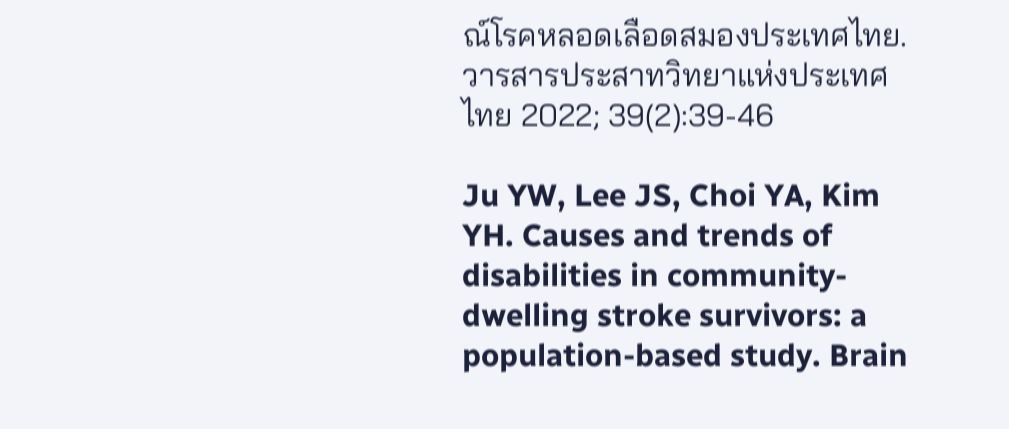ณ์โรคหลอดเลือดสมองประเทศไทย. วารสารประสาทวิทยาแห่งประเทศไทย 2022; 39(2):39-46

Ju YW, Lee JS, Choi YA, Kim YH. Causes and trends of disabilities in community-dwelling stroke survivors: a population-based study. Brain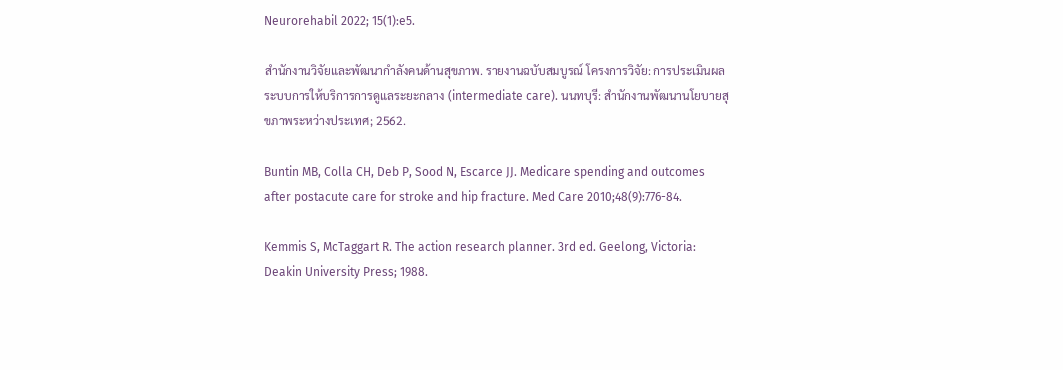Neurorehabil 2022; 15(1):e5.

สำนักงานวิจัยและพัฒนากำลังคนด้านสุขภาพ. รายงานฉบับสมบูรณ์ โครงการวิจัย: การประเมินผลระบบการให้บริการการดูแลระยะกลาง (intermediate care). นนทบุรี: สำนักงานพัฒนานโยบายสุขภาพระหว่างประเทศ; 2562.

Buntin MB, Colla CH, Deb P, Sood N, Escarce JJ. Medicare spending and outcomes after postacute care for stroke and hip fracture. Med Care 2010;48(9):776-84.

Kemmis S, McTaggart R. The action research planner. 3rd ed. Geelong, Victoria: Deakin University Press; 1988.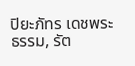ปิยะภัทร เดชพระธรรม, รัต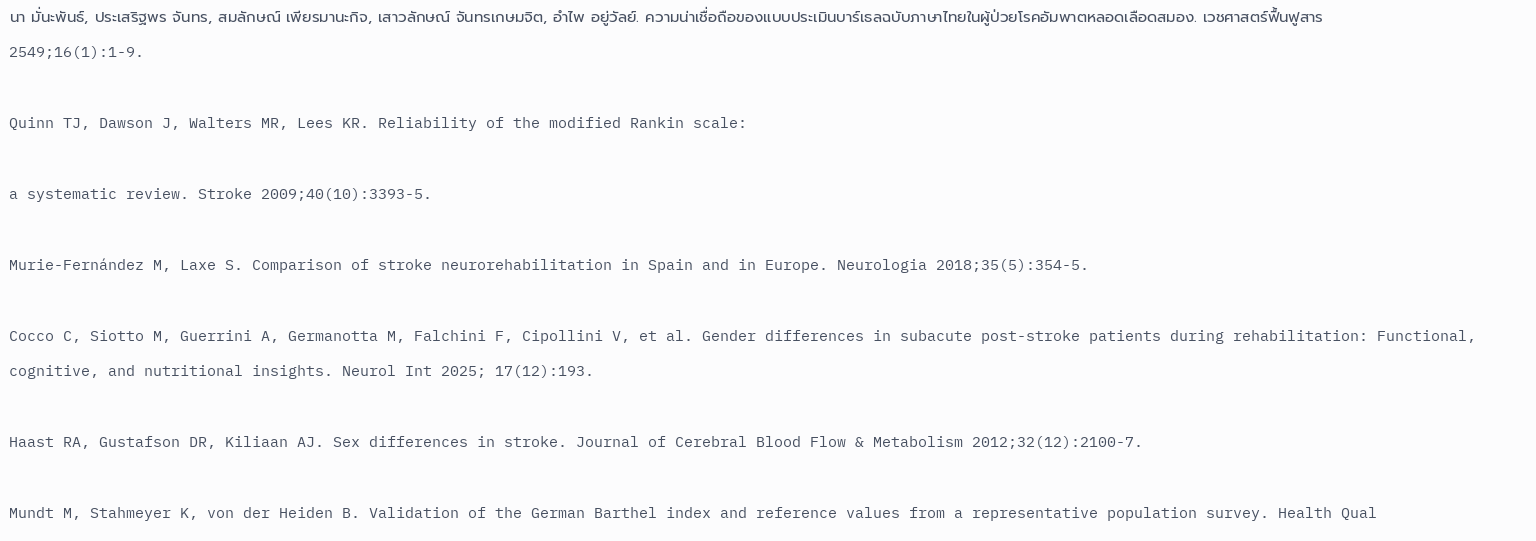นา มั่นะพันธ์, ประเสริฐพร จันทร, สมลักษณ์ เพียรมานะกิจ, เสาวลักษณ์ จันทรเกษมจิต, อำไพ อยู่วัลย์. ความน่าเชื่อถือของแบบประเมินบาร์เธลฉบับภาษาไทยในผู้ป่วยโรคอัมพาตหลอดเลือดสมอง. เวชศาสตร์ฟื้นฟูสาร 2549;16(1):1-9.

Quinn TJ, Dawson J, Walters MR, Lees KR. Reliability of the modified Rankin scale:

a systematic review. Stroke 2009;40(10):3393-5.

Murie-Fernández M, Laxe S. Comparison of stroke neurorehabilitation in Spain and in Europe. Neurologia 2018;35(5):354-5.

Cocco C, Siotto M, Guerrini A, Germanotta M, Falchini F, Cipollini V, et al. Gender differences in subacute post-stroke patients during rehabilitation: Functional, cognitive, and nutritional insights. Neurol Int 2025; 17(12):193.

Haast RA, Gustafson DR, Kiliaan AJ. Sex differences in stroke. Journal of Cerebral Blood Flow & Metabolism 2012;32(12):2100-7.

Mundt M, Stahmeyer K, von der Heiden B. Validation of the German Barthel index and reference values from a representative population survey. Health Qual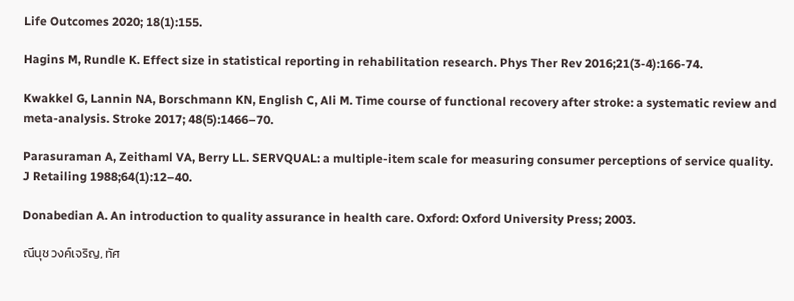Life Outcomes 2020; 18(1):155.

Hagins M, Rundle K. Effect size in statistical reporting in rehabilitation research. Phys Ther Rev 2016;21(3-4):166-74.

Kwakkel G, Lannin NA, Borschmann KN, English C, Ali M. Time course of functional recovery after stroke: a systematic review and meta-analysis. Stroke 2017; 48(5):1466–70.

Parasuraman A, Zeithaml VA, Berry LL. SERVQUAL: a multiple-item scale for measuring consumer perceptions of service quality. J Retailing 1988;64(1):12–40.

Donabedian A. An introduction to quality assurance in health care. Oxford: Oxford University Press; 2003.

ณีนุช วงค์เจริญ, ทัศ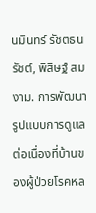นมินทร์ รัชตธนรัชต์, พิสิษฐ์ สมงาม. การพัฒนารูปแบบการดูแลต่อเนื่องที่บ้านของผู้ป่วยโรคหล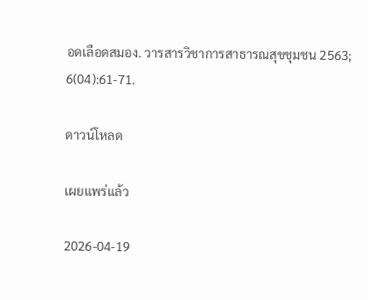อดเลือดสมอง. วารสารวิชาการสาธารณสุขชุมชน 2563; 6(04):61-71.

ดาวน์โหลด

เผยแพร่แล้ว

2026-04-19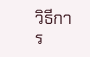วิธีการ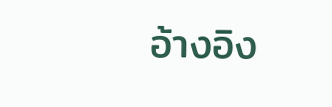อ้างอิง